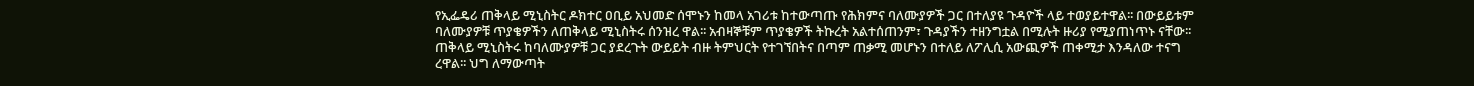የኢፌዴሪ ጠቅላይ ሚኒስትር ዶክተር ዐቢይ አህመድ ሰሞኑን ከመላ አገሪቱ ከተውጣጡ የሕክምና ባለሙያዎች ጋር በተለያዩ ጉዳዮች ላይ ተወያይተዋል፡፡ በውይይቱም ባለሙያዎቹ ጥያቄዎችን ለጠቅላይ ሚኒስትሩ ሰንዝረ ዋል፡፡ አብዛኞቹም ጥያቄዎች ትኩረት አልተሰጠንም፣ ጉዳያችን ተዘንግቷል በሚሉት ዙሪያ የሚያጠነጥኑ ናቸው፡፡
ጠቅላይ ሚኒስትሩ ከባለሙያዎቹ ጋር ያደረጉት ውይይት ብዙ ትምህርት የተገኘበትና በጣም ጠቃሚ መሆኑን በተለይ ለፖሊሲ አውጪዎች ጠቀሚታ እንዳለው ተናግ ረዋል፡፡ ህግ ለማውጣት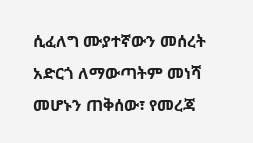ሲፈለግ ሙያተኛውን መሰረት አድርጎ ለማውጣትም መነሻ መሆኑን ጠቅሰው፣ የመረጃ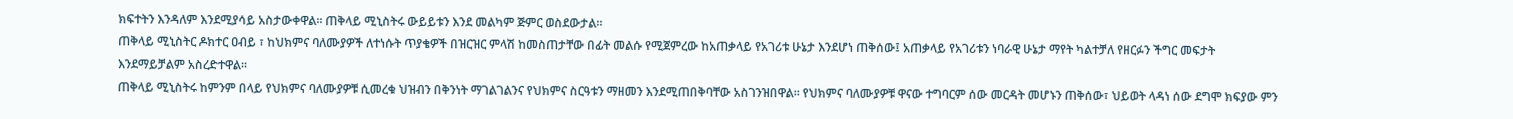ክፍተትን እንዳለም እንደሚያሳይ አስታውቀዋል፡፡ ጠቅላይ ሚኒስትሩ ውይይቱን እንደ መልካም ጅምር ወስደውታል፡፡
ጠቅላይ ሚኒስትር ዶክተር ዐብይ ፣ ከህክምና ባለሙያዎች ለተነሱት ጥያቄዎች በዝርዝር ምላሽ ከመስጠታቸው በፊት መልሱ የሚጀምረው ከአጠቃላይ የአገሪቱ ሁኔታ እንደሆነ ጠቅሰው፤ አጠቃላይ የአገሪቱን ነባራዊ ሁኔታ ማየት ካልተቻለ የዘርፉን ችግር መፍታት እንደማይቻልም አስረድተዋል፡፡
ጠቅላይ ሚኒስትሩ ከምንም በላይ የህክምና ባለሙያዎቹ ሲመረቁ ህዝብን በቅንነት ማገልገልንና የህክምና ስርዓቱን ማዘመን እንደሚጠበቅባቸው አስገንዝበዋል፡፡ የህክምና ባለሙያዎቹ ዋናው ተግባርም ሰው መርዳት መሆኑን ጠቅሰው፣ ህይወት ላዳነ ሰው ደግሞ ክፍያው ምን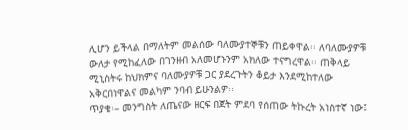ሊሆን ይችላል በማለትም መልሰው ባለሙያተኞቹን ጠይቀዋል፡፡ ለባለሙያዎቹ ውለታ የሚከፈለው በገንዘብ አለመሆኑንም አክለው ተናግረዋል፡፡ ጠቅላይ ሚኒስትሩ ከህክምና ባለሙያዎቹ ጋር ያደረጉትን ቆይታ እንደሚከተለው አቅርበነዋልና መልካም ንባብ ይሁንልዎ፡፡
ጥያቄ፡– መንግስት ለጤናው ዘርፍ በጀት ምደባ የሰጠው ትኩረት አነስተኛ ነው፤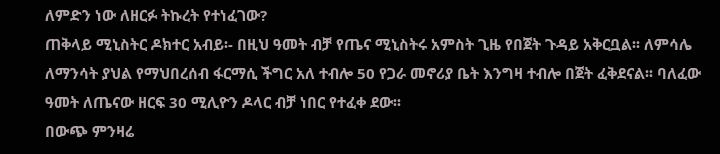ለምድን ነው ለዘርፉ ትኩረት የተነፈገው?
ጠቅላይ ሚኒስትር ዶክተር አብይ፡- በዚህ ዓመት ብቻ የጤና ሚኒስትሩ አምስት ጊዜ የበጀት ጉዳይ አቅርቧል፡፡ ለምሳሌ ለማንሳት ያህል የማህበረሰብ ፋርማሲ ችግር አለ ተብሎ 50 የጋራ መኖሪያ ቤት እንግዛ ተብሎ በጀት ፈቅደናል፡፡ ባለፈው ዓመት ለጤናው ዘርፍ 30 ሚሊዮን ዶላር ብቻ ነበር የተፈቀ ደው፡፡
በውጭ ምንዛሬ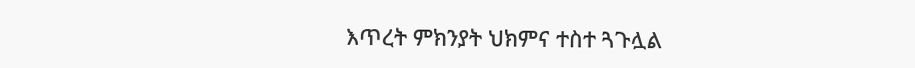እጥረት ምክንያት ህክምና ተስተ ጓጉሏል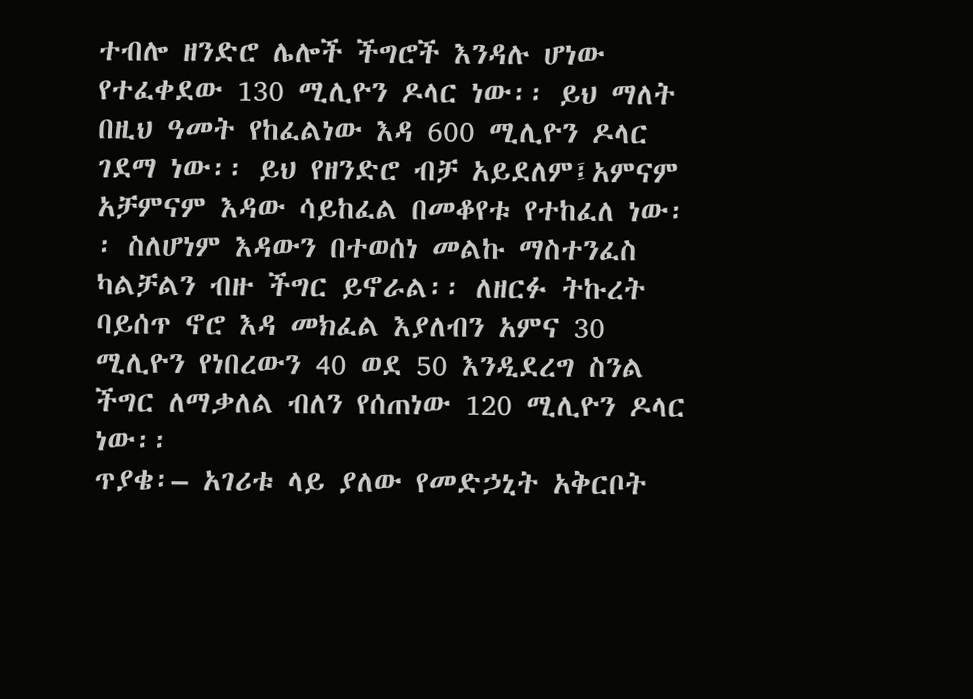ተብሎ ዘንድሮ ሌሎች ችግሮች እንዳሉ ሆነው የተፈቀደው 130 ሚሊዮን ዶላር ነው፡፡ ይህ ማለት በዚህ ዓመት የከፈልነው እዳ 600 ሚሊዮን ዶላር ገደማ ነው፡፡ ይህ የዘንድሮ ብቻ አይደለም፤አምናም አቻምናም እዳው ሳይከፈል በመቆየቱ የተከፈለ ነው፡፡ ስለሆነም እዳውን በተወሰነ መልኩ ማስተንፈስ ካልቻልን ብዙ ችግር ይኖራል፡፡ ለዘርፉ ትኩረት ባይሰጥ ኖሮ እዳ መክፈል እያለብን አምና 30 ሚሊዮን የነበረውን 40 ወደ 50 እንዲደረግ ስንል ችግር ለማቃለል ብለን የሰጠነው 120 ሚሊዮን ዶላር ነው፡፡
ጥያቄ፡– አገሪቱ ላይ ያለው የመድኃኒት አቅርቦት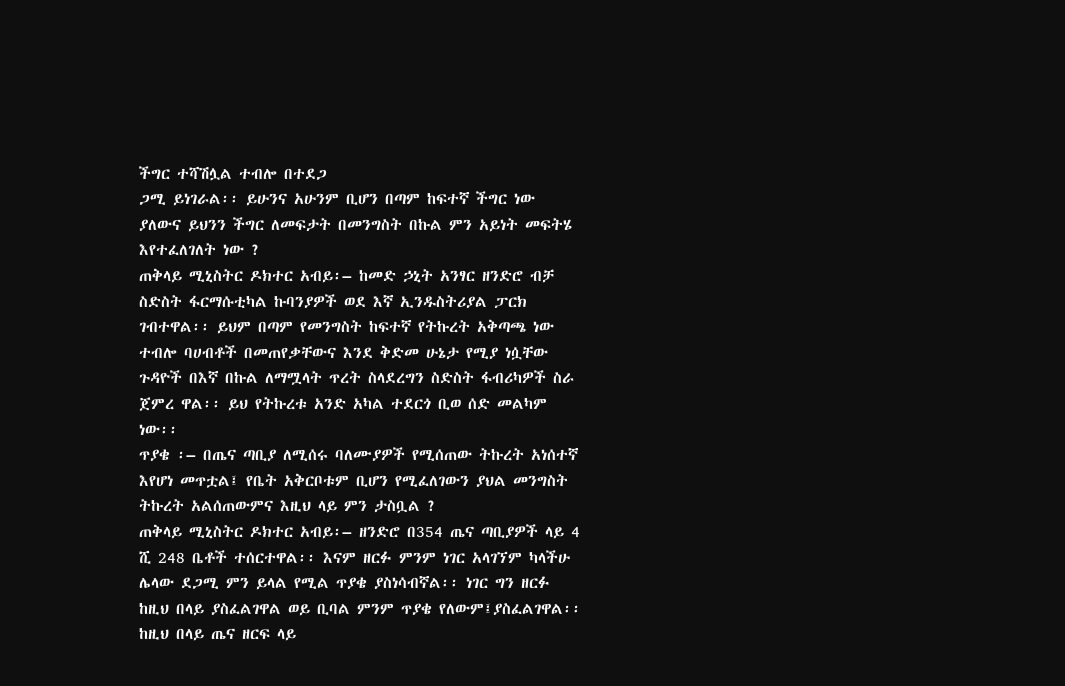ችግር ተሻሽሏል ተብሎ በተደጋ
ጋሚ ይነገራል፡፡ ይሁንና አሁንም ቢሆን በጣም ከፍተኛ ችግር ነው ያለውና ይህንን ችግር ለመፍታት በመንግስት በኩል ምን አይነት መፍትሄ እየተፈለገለት ነው ?
ጠቅላይ ሚኒስትር ዶክተር አብይ፡– ከመድ ኃኒት አንፃር ዘንድሮ ብቻ ስድስት ፋርማሱቲካል ኩባንያዎች ወደ እኛ ኢንዱስትሪያል ፓርክ ገብተዋል፡፡ ይህም በጣም የመንግስት ከፍተኛ የትኩረት አቅጣጫ ነው ተብሎ ባሀብቶች በመጠየቃቸውና እንደ ቅድመ ሁኔታ የሚያ ነሷቸው ጉዳዮች በእኛ በኩል ለማሟላት ጥረት ስላደረግን ስድስት ፋብሪካዎች ስራ ጀምረ ዋል፡፡ ይህ የትኩረቱ አንድ አካል ተደርጎ ቢወ ሰድ መልካም ነው፡፡
ጥያቄ ፡– በጤና ጣቢያ ለሚሰሩ ባለሙያዎች የሚሰጠው ትኩረት አነሰተኛ እየሆነ መጥቷል፤ የቤት አቅርቦቱም ቢሆን የሚፈለገውን ያህል መንግስት ትኩረት አልሰጠውምና እዚህ ላይ ምን ታስቧል ?
ጠቅላይ ሚኒስትር ዶክተር አብይ፡– ዘንድሮ በ354 ጤና ጣቢያዎች ላይ 4 ሺ 248 ቤቶች ተሰርተዋል፡፡ እናም ዘርፉ ምንም ነገር አላገኘም ካላችሁ ሌላው ደጋሚ ምን ይላል የሚል ጥያቄ ያስነሳብኛል፡፡ ነገር ግን ዘርፉ ከዚህ በላይ ያስፈልገዋል ወይ ቢባል ምንም ጥያቄ የለውም፤ያስፈልገዋል፡፡ ከዚህ በላይ ጤና ዘርፍ ላይ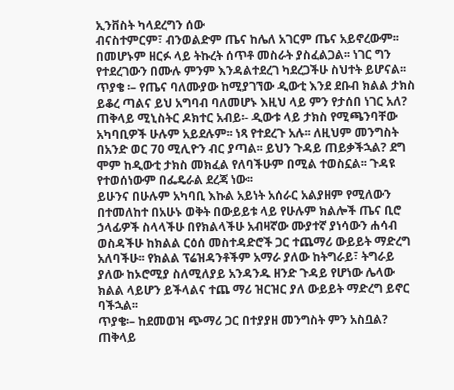ኢንቨስት ካላደረግን ሰው
ብናስተምርም፣ ብንወልድም ጤና ከሌለ አገርም ጤና አይኖረውም፡፡ በመሆኑም ዘርፉ ላይ ትኩረት ሰጥቶ መስራት ያስፈልጋል፡፡ ነገር ግን የተደረገውን በሙሉ ምንም እንዳልተደረገ ካደረጋችሁ ስህተት ይሆናል፡፡
ጥያቄ ፡– የጤና ባለሙያው ከሚያገኘው ዲውቲ እንደ ደቡብ ክልል ታክስ ይቆረ ጣልና ይህ አግባብ ባለመሆኑ እዚህ ላይ ምን የታሰበ ነገር አለ?
ጠቅላይ ሚኒስትር ዶክተር አብይ፡- ዲውቱ ላይ ታክስ የሚጫንባቸው አካባቢዎች ሁሉም አይደሉም፡፡ ነጻ የተደረጉ አሉ፡፡ ለዚህም መንግስት በአንድ ወር 70 ሚሊዮን ብር ያጣል፡፡ ይህን ጉዳይ ጠይቃችኋል? ደግ ሞም ከዲውቲ ታክስ መክፈል የለባችሁም በሚል ተወስኗል፡፡ ጉዳዩ የተወሰነውም በፌዴራል ደረጃ ነው፡፡
ይሁንና በሁሉም አካባቢ እኩል አይነት አሰራር አልያዘም የሚለውን በተመለከተ በአሁኑ ወቅት በውይይቱ ላይ የሁሉም ክልሎች ጤና ቢሮ ኃላፊዎች ስላላችሁ በየክልላችሁ አብዛኛው ሙያተኛ ያነሳውን ሐሳብ ወስዳችሁ ከክልል ርዕሰ መስተዳድሮች ጋር ተጨማሪ ውይይት ማድረግ አለባችሁ፡፡ የክልል ፕሬዝዳንቶችም አማራ ያለው ከትግራይ፣ ትግራይ ያለው ከኦሮሚያ ስለሚለያይ አንዳንዱ ዘንድ ጉዳይ የሆነው ሌላው ክልል ላይሆን ይችላልና ተጨ ማሪ ዝርዝር ያለ ውይይት ማድረግ ይኖር ባችኋል፡፡
ጥያቄ፡– ከደመወዝ ጭማሪ ጋር በተያያዘ መንግስት ምን አስቧል?
ጠቅላይ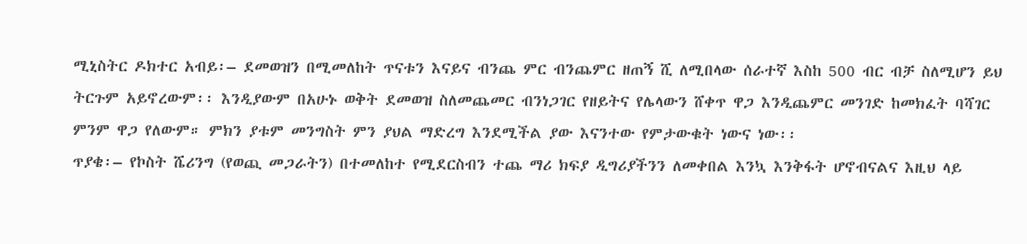ሚኒስትር ዶክተር አብይ፡– ደመወዝን በሚመለከት ጥናቱን እናይና ብንጨ ምር ብንጨምር ዘጠኝ ሺ ለሚበላው ሰራተኛ እስከ 500 ብር ብቻ ስለሚሆን ይህ ትርጉም አይኖረውም፡፡ እንዲያውም በአሁኑ ወቅት ደመወዝ ስለመጨመር ብንነጋገር የዘይትና የሌላውን ሸቀጥ ዋጋ እንዲጨምር መንገድ ከመክፈት ባሻገር ምንም ዋጋ የለውም። ምክን ያቱም መንግስት ምን ያህል ማድረግ እንደሚችል ያው እናንተው የምታውቁት ነውና ነው፡፡
ጥያቄ፡– የኮስት ሼሪንግ (የወጪ መጋራትን) በተመለከተ የሚደርስብን ተጨ ማሪ ክፍያ ዲግሪያችንን ለመቀበል እንኳ እንቅፋት ሆኖብናልና እዚህ ላይ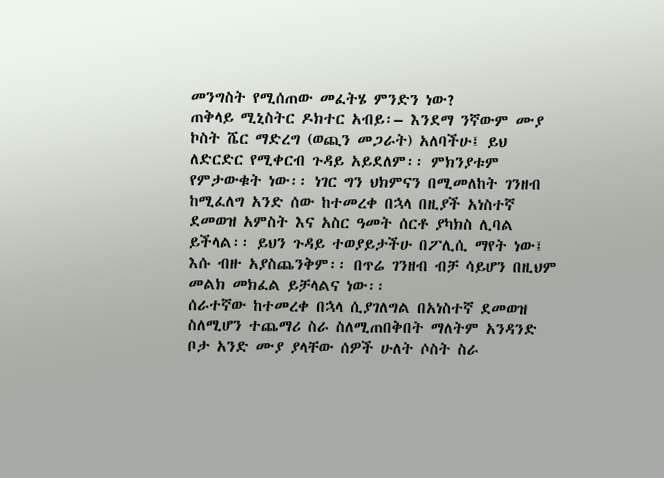መንግስት የሚሰጠው መፈትሄ ምንድን ነው?
ጠቅላይ ሚኒስትር ዶክተር አብይ፡– እንደማ ንኛውም ሙያ ኮስት ሼር ማድረግ (ወጪን መጋራት) አለባችሁ፤ ይህ ለድርድር የሚቀርብ ጉዳይ አይደለም፡፡ ምክንያቱም የምታውቁት ነው፡፡ ነገር ግን ህክምናን በሚመለከት ገንዘብ ከሚፈለግ አንድ ሰው ከተመረቀ በኋላ በዚያች አነስተኛ ደመወዝ አምስት እና አስር ዓመት ሰርቶ ያካክስ ሊባል ይችላል፡፡ ይህን ጉዳይ ተወያይታችሁ በፖሊሲ ማየት ነው፤ እሱ ብዙ አያስጨንቅም፡፡ በጥሬ ገንዘብ ብቻ ሳይሆን በዚህም መልክ መክፈል ይቻላልና ነው፡፡
ሰራተኛው ከተመረቀ በኋላ ሲያገለግል በአነስተኛ ደመወዝ ስለሚሆን ተጨማሪ ስራ ስለሚጠበቅበት ማለትም አንዳንድ ቦታ አንድ ሙያ ያላቸው ሰዎች ሁለት ሶስት ስራ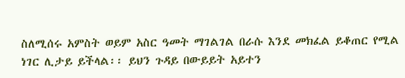ስለሚሰሩ አምስት ወይም አስር ዓመት ማገልገል በራሱ እንደ መክፈል ይቆጠር የሚል ነገር ሊታይ ይችላል፡፡ ይህን ጉዳይ በውይይት አይተን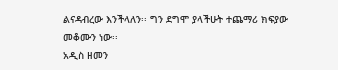ልናዳብረው እንችላለን፡፡ ግን ደግሞ ያላችሁት ተጨማሪ ክፍያው መቆሙን ነው፡፡
አዲስ ዘመን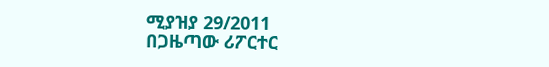ሚያዝያ 29/2011
በጋዜጣው ሪፖርተር